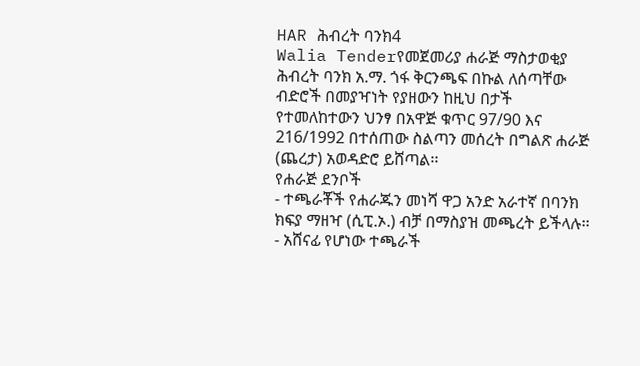HAR ሕብረት ባንክ4
Walia Tenderየመጀመሪያ ሐራጅ ማስታወቂያ
ሕብረት ባንክ አ.ማ. ጎፋ ቅርንጫፍ በኩል ለሰጣቸው ብድሮች በመያዣነት የያዘውን ከዚህ በታች የተመለከተውን ህንፃ በአዋጅ ቁጥር 97/90 እና 216/1992 በተሰጠው ስልጣን መሰረት በግልጽ ሐራጅ (ጨረታ) አወዳድሮ ይሸጣል፡፡
የሐራጅ ደንቦች
- ተጫራቾች የሐራጁን መነሻ ዋጋ አንድ አራተኛ በባንክ ክፍያ ማዘዣ (ሲፒ.ኦ.) ብቻ በማስያዝ መጫረት ይችላሉ፡፡
- አሸናፊ የሆነው ተጫራች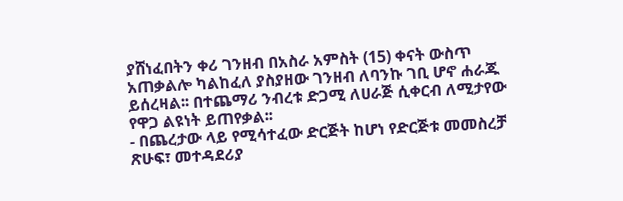ያሸነፈበትን ቀሪ ገንዘብ በአስራ አምስት (15) ቀናት ውስጥ አጠቃልሎ ካልከፈለ ያስያዘው ገንዘብ ለባንኩ ገቢ ሆኖ ሐራጁ ይሰረዛል፡፡ በተጨማሪ ንብረቱ ድጋሚ ለሀራጅ ሲቀርብ ለሚታየው የዋጋ ልዩነት ይጠየቃል፡፡
- በጨረታው ላይ የሚሳተፈው ድርጅት ከሆነ የድርጅቱ መመስረቻ ጽሁፍ፣ መተዳደሪያ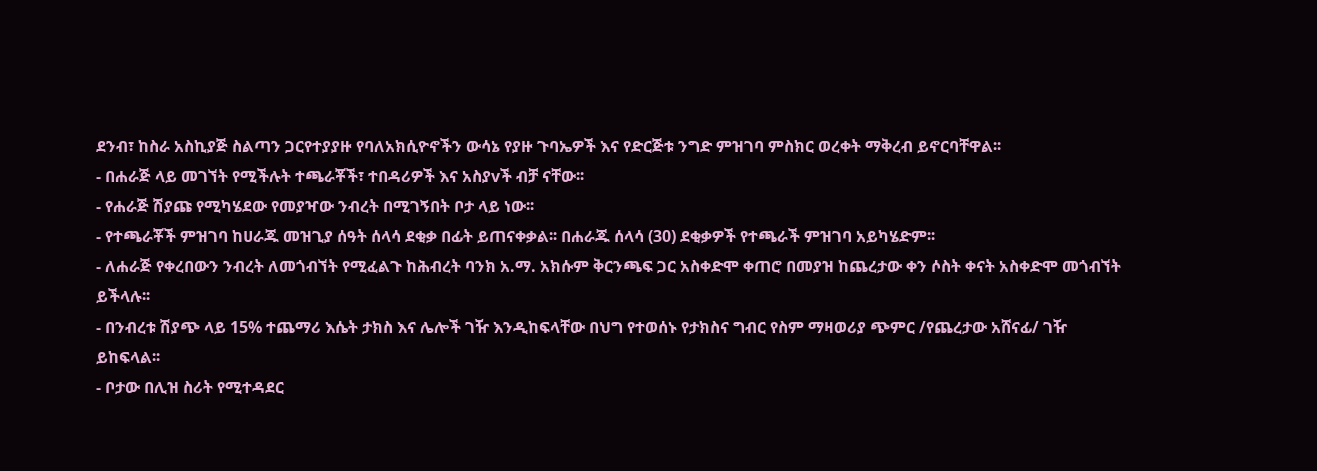ደንብ፣ ከስራ አስኪያጅ ስልጣን ጋርየተያያዙ የባለአክሲዮኖችን ውሳኔ የያዙ ጉባኤዎች እና የድርጅቱ ንግድ ምዝገባ ምስክር ወረቀት ማቅረብ ይኖርባቸዋል፡፡
- በሐራጅ ላይ መገኘት የሚችሉት ተጫራቾች፣ ተበዳሪዎች እና አስያvች ብቻ ናቸው፡፡
- የሐራጅ ሽያጩ የሚካሄደው የመያዣው ንብረት በሚገኝበት ቦታ ላይ ነው፡፡
- የተጫራቾች ምዝገባ ከሀራጁ መዝጊያ ሰዓት ሰላሳ ደቂቃ በፊት ይጠናቀቃል፡፡ በሐራጁ ሰላሳ (30) ደቂቃዎች የተጫራች ምዝገባ አይካሄድም፡፡
- ለሐራጅ የቀረበውን ንብረት ለመጎብኘት የሚፈልጉ ከሕብረት ባንክ አ.ማ. አክሱም ቅርንጫፍ ጋር አስቀድሞ ቀጠሮ በመያዝ ከጨረታው ቀን ሶስት ቀናት አስቀድሞ መጎብኘት ይችላሉ፡፡
- በንብረቱ ሽያጭ ላይ 15% ተጨማሪ እሴት ታክስ እና ሌሎች ገዥ እንዲከፍላቸው በህግ የተወሰኑ የታክስና ግብር የስም ማዛወሪያ ጭምር /የጨረታው አሸናፊ/ ገዥ ይከፍላል፡፡
- ቦታው በሊዝ ስሪት የሚተዳደር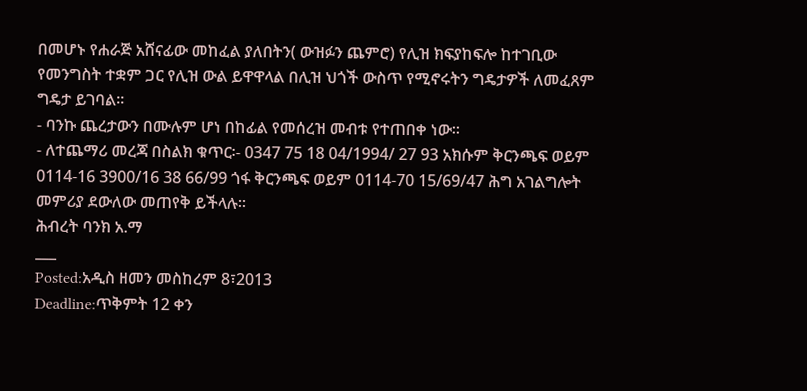በመሆኑ የሐራጅ አሸናፊው መከፈል ያለበትን( ውዝፉን ጨምሮ) የሊዝ ክፍያከፍሎ ከተገቢው የመንግስት ተቋም ጋር የሊዝ ውል ይዋዋላል በሊዝ ህጎች ውስጥ የሚኖሩትን ግዴታዎች ለመፈጸም ግዴታ ይገባል፡፡
- ባንኩ ጨረታውን በሙሉም ሆነ በከፊል የመሰረዝ መብቱ የተጠበቀ ነው፡፡
- ለተጨማሪ መረጃ በስልክ ቁጥር፡- 0347 75 18 04/1994/ 27 93 አክሱም ቅርንጫፍ ወይም 0114-16 3900/16 38 66/99 ጎፋ ቅርንጫፍ ወይም 0114-70 15/69/47 ሕግ አገልግሎት መምሪያ ደውለው መጠየቅ ይችላሉ፡፡
ሕብረት ባንክ አ.ማ
___
Posted:አዲስ ዘመን መስከረም 8፣2013
Deadline:ጥቅምት 12 ቀን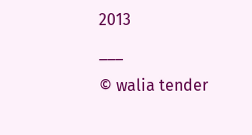2013
___
© walia tender